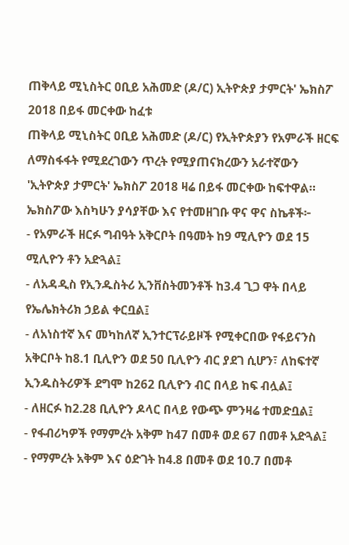ጠቅላይ ሚኒስትር ዐቢይ አሕመድ (ዶ/ር) ኢትዮጵያ ታምርት' ኤክስፖ 2018 በይፋ መርቀው ከፈቱ
ጠቅላይ ሚኒስትር ዐቢይ አሕመድ (ዶ/ር) የኢትዮጵያን የአምራች ዘርፍ ለማስፋፋት የሚደረገውን ጥረት የሚያጠናክረውን አራተኛውን 'ኢትዮጵያ ታምርት' ኤክስፖ 2018 ዛሬ በይፋ መርቀው ከፍተዋል።
ኤክስፖው እስካሁን ያሳያቸው እና የተመዘገቡ ዋና ዋና ስኬቶች፦
- የአምራች ዘርፉ ግብዓት አቅርቦት በዓመት ከ9 ሚሊዮን ወደ 15 ሚሊዮን ቶን አድጓል፤
- ለአዳዲስ የኢንዱስትሪ ኢንቨስትመንቶች ከ3.4 ጊጋ ዋት በላይ የኤሌክትሪክ ኃይል ቀርቧል፤
- ለአነስተኛ እና መካከለኛ ኢንተርፕራይዞች የሚቀርበው የፋይናንስ አቅርቦት ከ8.1 ቢሊዮን ወደ 50 ቢሊዮን ብር ያደገ ሲሆን፣ ለከፍተኛ ኢንዱስትሪዎች ደግሞ ከ262 ቢሊዮን ብር በላይ ከፍ ብሏል፤
- ለዘርፉ ከ2.28 ቢሊዮን ዶላር በላይ የውጭ ምንዛሬ ተመድቧል፤
- የፋብሪካዎች የማምረት አቅም ከ47 በመቶ ወደ 67 በመቶ አድጓል፤
- የማምረት አቅም እና ዕድገት ከ4.8 በመቶ ወደ 10.7 በመቶ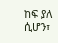ከፍ ያለ ሲሆን፣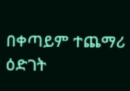በቀጣይም ተጨማሪ ዕድገት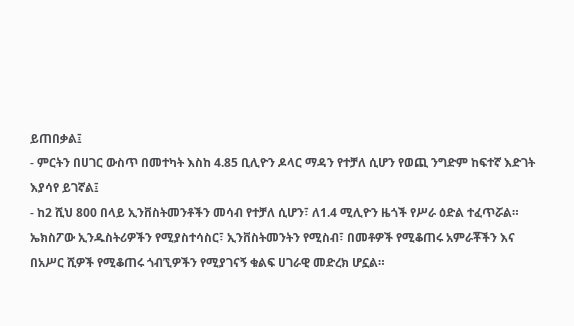ይጠበቃል፤
- ምርትን በሀገር ውስጥ በመተካት እስከ 4.85 ቢሊዮን ዶላር ማዳን የተቻለ ሲሆን የወጪ ንግድም ከፍተኛ እድገት እያሳየ ይገኛል፤
- ከ2 ሺህ 800 በላይ ኢንቨስትመንቶችን መሳብ የተቻለ ሲሆን፣ ለ1.4 ሚሊዮን ዜጎች የሥራ ዕድል ተፈጥሯል።
ኤክስፖው ኢንዱስትሪዎችን የሚያስተሳስር፣ ኢንቨስትመንትን የሚስብ፣ በመቶዎች የሚቆጠሩ አምራቾችን እና በአሥር ሺዎች የሚቆጠሩ ጎብኚዎችን የሚያገናኝ ቁልፍ ሀገራዊ መድረክ ሆኗል።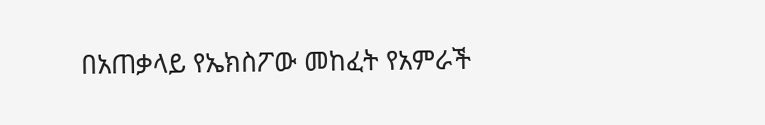በአጠቃላይ የኤክስፖው መከፈት የአምራች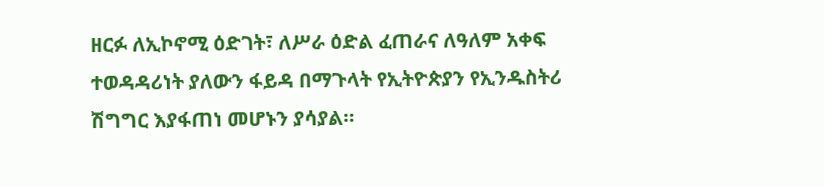ዘርፉ ለኢኮኖሚ ዕድገት፣ ለሥራ ዕድል ፈጠራና ለዓለም አቀፍ ተወዳዳሪነት ያለውን ፋይዳ በማጉላት የኢትዮጵያን የኢንዱስትሪ ሽግግር እያፋጠነ መሆኑን ያሳያል።